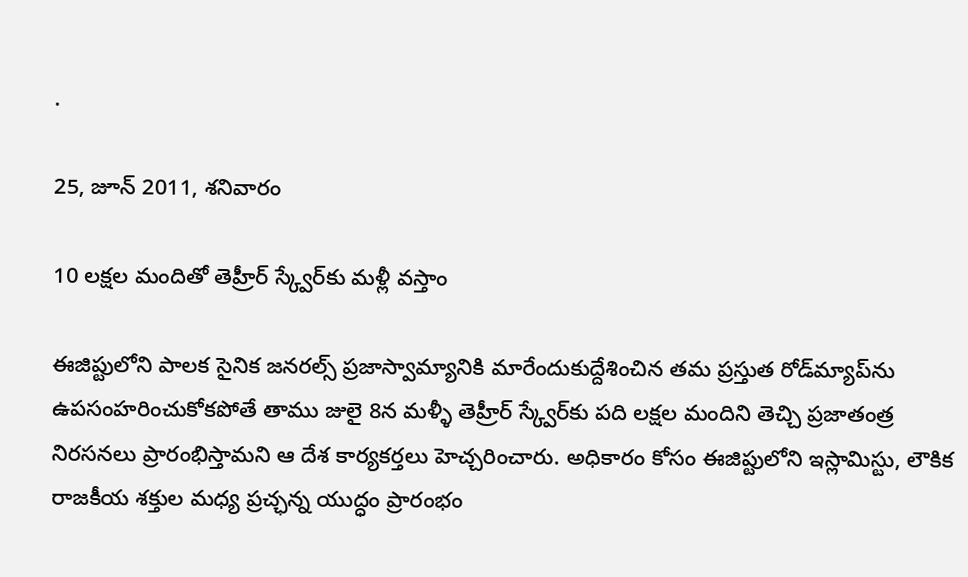.

25, జూన్ 2011, శనివారం

10 లక్షల మందితో తెహ్రీర్‌ స్క్వేర్‌కు మళ్లీ వస్తాం

ఈజిప్టులోని పాలక సైనిక జనరల్స్‌ ప్రజాస్వామ్యానికి మారేందుకుద్దేశించిన తమ ప్రస్తుత రోడ్‌మ్యాప్‌ను ఉపసంహరించుకోకపోతే తాము జులై 8న మళ్ళీ తెహ్రీర్‌ స్క్వేర్‌కు పది లక్షల మందిని తెచ్చి ప్రజాతంత్ర నిరసనలు ప్రారంభిస్తామని ఆ దేశ కార్యకర్తలు హెచ్చరించారు. అధికారం కోసం ఈజిప్టులోని ఇస్లామిస్టు, లౌకిక రాజకీయ శక్తుల మధ్య ప్రచ్ఛన్న యుద్ధం ప్రారంభం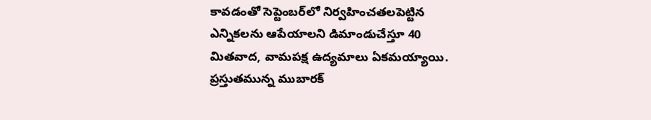కావడంతో సెప్టెంబర్‌లో నిర్వహించతలపెట్టిన ఎన్నికలను ఆపేయాలని డిమాండుచేస్తూ 40 మితవాద, వామపక్ష ఉద్యమాలు ఏకమయ్యాయి. ప్రస్తుతమున్న ముబారక్‌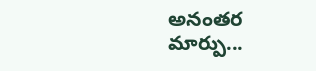అనంతర మార్పు...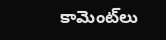కామెంట్‌లు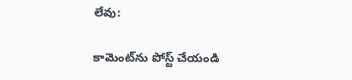లేవు:

కామెంట్‌ను పోస్ట్ చేయండి